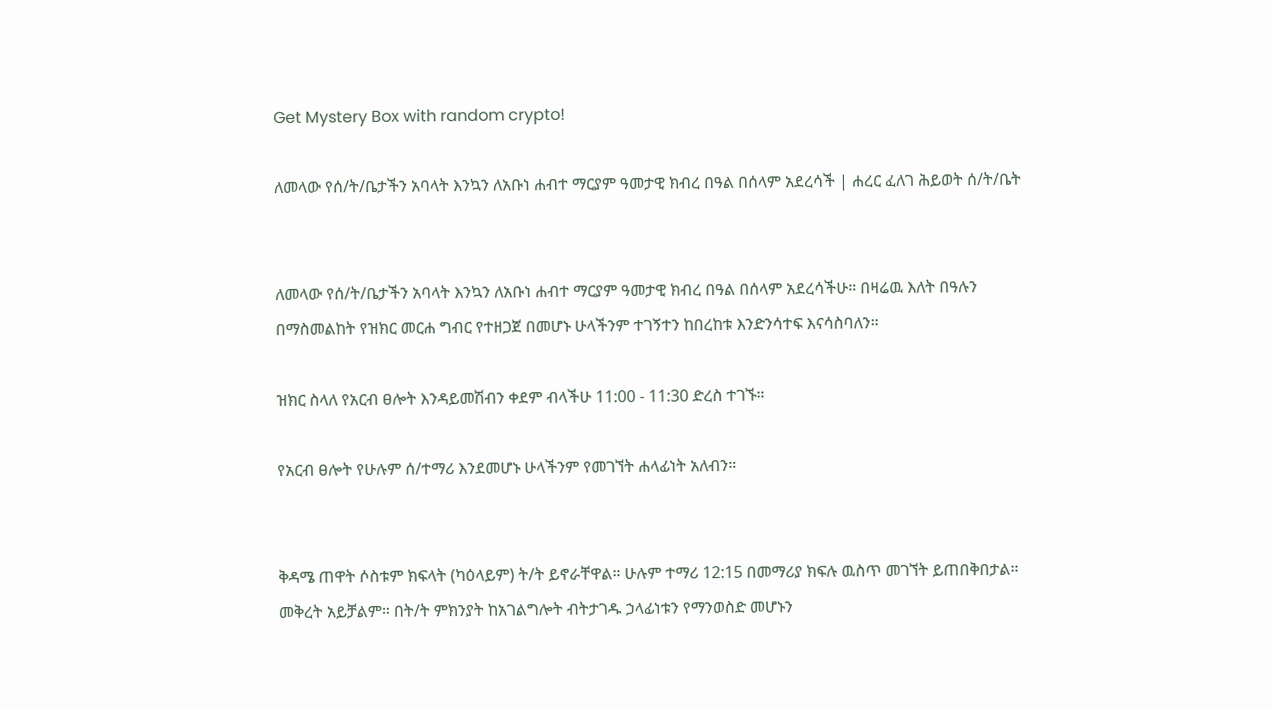Get Mystery Box with random crypto!

ለመላው የሰ/ት/ቤታችን አባላት እንኳን ለአቡነ ሐብተ ማርያም ዓመታዊ ክብረ በዓል በሰላም አደረሳች | ሐረር ፈለገ ሕይወት ሰ/ት/ቤት


ለመላው የሰ/ት/ቤታችን አባላት እንኳን ለአቡነ ሐብተ ማርያም ዓመታዊ ክብረ በዓል በሰላም አደረሳችሁ። በዛሬዉ እለት በዓሉን በማስመልከት የዝክር መርሐ ግብር የተዘጋጀ በመሆኑ ሁላችንም ተገኝተን ከበረከቱ እንድንሳተፍ እናሳስባለን።

ዝክር ስላለ የአርብ ፀሎት እንዳይመሽብን ቀደም ብላችሁ 11:00 - 11:30 ድረስ ተገኙ።

የአርብ ፀሎት የሁሉም ሰ/ተማሪ እንደመሆኑ ሁላችንም የመገኘት ሐላፊነት አለብን።


ቅዳሜ ጠዋት ሶስቱም ክፍላት (ካዕላይም) ት/ት ይኖራቸዋል። ሁሉም ተማሪ 12:15 በመማሪያ ክፍሉ ዉስጥ መገኘት ይጠበቅበታል። መቅረት አይቻልም። በት/ት ምክንያት ከአገልግሎት ብትታገዱ ኃላፊነቱን የማንወስድ መሆኑን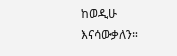ከወዲሁ እናሳውቃለን።